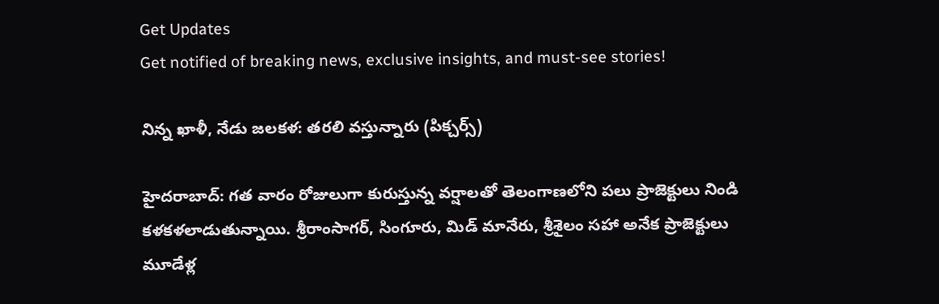Get Updates
Get notified of breaking news, exclusive insights, and must-see stories!

నిన్న ఖాళీ, నేడు జలకళ: తరలి వస్తున్నారు (పిక్చర్స్)

హైదరాబాద్: గత వారం రోజులుగా కురుస్తున్న వర్షాలతో తెలంగాణలోని పలు ప్రాజెక్టులు నిండి కళకళలాడుతున్నాయి. శ్రీరాంసాగర్‌, సింగూరు, మిడ్ మానేరు, శ్రీశైలం సహా అనేక ప్రాజెక్టులు మూడేళ్ల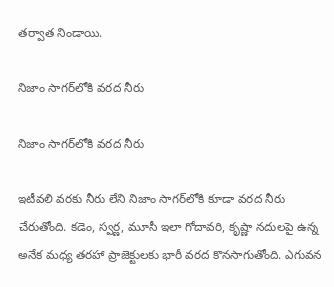తర్వాత నిండాయి.

నిజాం సాగర్‌లోకి వరద నీరు

నిజాం సాగర్‌లోకి వరద నీరు

ఇటీవలి వరకు నీరు లేని నిజాం సాగర్‌లోకి కూడా వరద నీరు చేరుతోంది. కడెం, స్వర్ణ, మూసీ ఇలా గోదావరి, కృష్ణా నదులపై ఉన్న అనేక మధ్య తరహా ప్రాజెక్టులకు భారీ వరద కొనసాగుతోంది. ఎగువన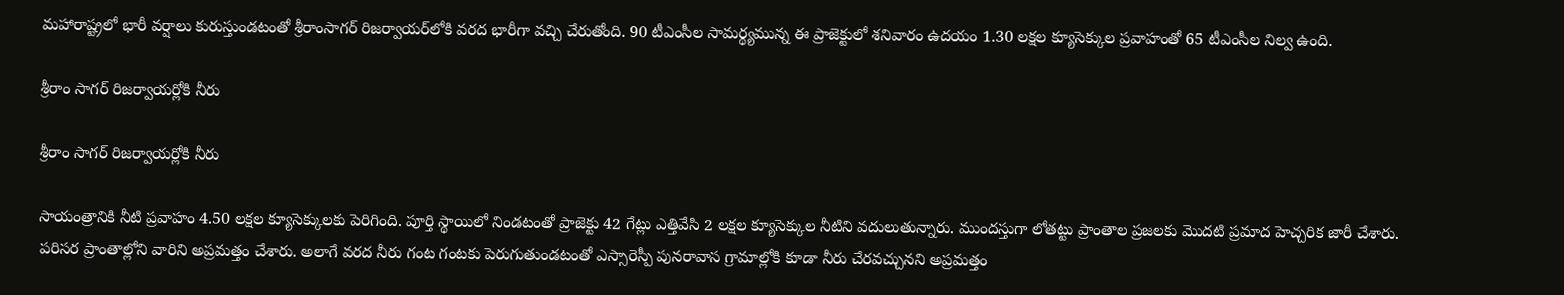మహారాష్ట్రలో భారీ వర్షాలు కురుస్తుండటంతో శ్రీరాంసాగర్‌ రిజర్వాయర్‌లోకి వరద భారీగా వచ్చి చేరుతోంది. 90 టీఎంసీల సామర్థ్యమున్న ఈ ప్రాజెక్టులో శనివారం ఉదయం 1.30 లక్షల క్యూసెక్కుల ప్రవాహంతో 65 టీఎంసీల నిల్వ ఉంది.

శ్రీరాం సాగర్ రిజర్వాయర్లోకి నీరు

శ్రీరాం సాగర్ రిజర్వాయర్లోకి నీరు

సాయంత్రానికి నీటి ప్రవాహం 4.50 లక్షల క్యూసెక్కులకు పెరిగింది. పూర్తి స్థాయిలో నిండటంతో ప్రాజెక్టు 42 గేట్లు ఎత్తివేసి 2 లక్షల క్యూసెక్కుల నీటిని వదులుతున్నారు. ముందస్తుగా లోతట్టు ప్రాంతాల ప్రజలకు మొదటి ప్రమాద హెచ్చరిక జారీ చేశారు. పరిసర ప్రాంతాల్లోని వారిని అప్రమత్తం చేశారు. అలాగే వరద నీరు గంట గంటకు పెరుగుతుండటంతో ఎస్సారెస్పీ పునరావాస గ్రామాల్లోకి కూడా నీరు చేరవచ్చునని అప్రమత్తం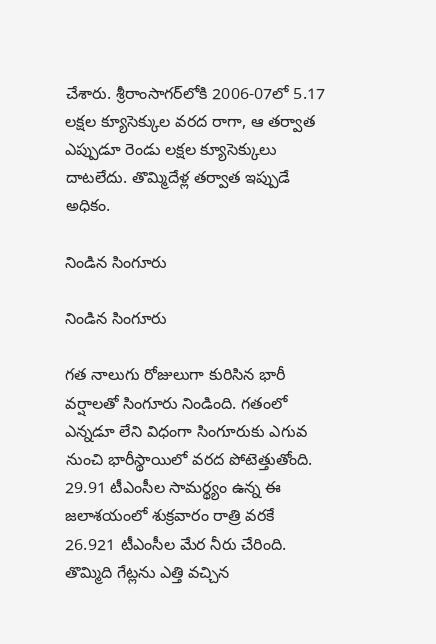చేశారు. శ్రీరాంసాగర్‌లోకి 2006-07లో 5.17 లక్షల క్యూసెక్కుల వరద రాగా, ఆ తర్వాత ఎప్పుడూ రెండు లక్షల క్యూసెక్కులు దాటలేదు. తొమ్మిదేళ్ల తర్వాత ఇప్పుడే అధికం.

నిండిన సింగూరు

నిండిన సింగూరు

గత నాలుగు రోజులుగా కురిసిన భారీ వర్షాలతో సింగూరు నిండింది. గతంలో ఎన్నడూ లేని విధంగా సింగూరుకు ఎగువ నుంచి భారీస్థాయిలో వరద పోటెత్తుతోంది. 29.91 టీఎంసీల సామర్థ్యం ఉన్న ఈ జలాశయంలో శుక్రవారం రాత్రి వరకే 26.921 టీఎంసీల మేర నీరు చేరింది. తొమ్మిది గేట్లను ఎత్తి వచ్చిన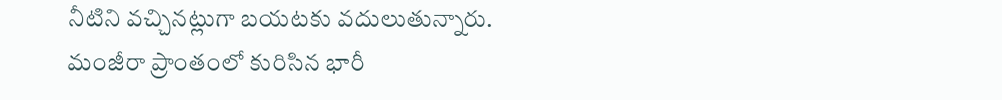నీటిని వచ్చినట్లుగా బయటకు వదులుతున్నారు. మంజీరా ప్రాంతంలో కురిసిన భారీ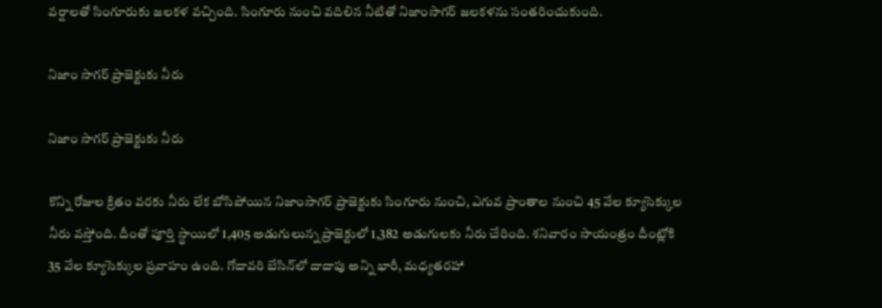వర్షాలతో సింగూరుకు జలకళ వచ్చింది. సింగూరు నుంచి వదిలిన నీటితో నిజాంసాగర్‌ జలకళను సంతరించుకుంది.

నిజాం సాగర్ ప్రాజెక్టుకు నీరు

నిజాం సాగర్ ప్రాజెక్టుకు నీరు

కొన్ని రోజుల క్రితం వరకు నీరు లేక బోసిపోయిన నిజాంసాగర్‌ ప్రాజెక్టుకు సింగూరు నుంచి, ఎగువ ప్రాంతాల నుంచి 45 వేల క్యూసెక్కుల నీరు వస్తోంది. దీంతో పూర్తి స్థాయిలో 1,405 అడుగులున్న ప్రాజెక్టులో 1,382 అడుగులకు నీరు చేరింది. శనివారం సాయంత్రం దీంట్లోకి 35 వేల క్యూసెక్కుల ప్రవాహం ఉంది. గోదావరి బేసిన్‌లో దాదాపు అన్ని భారీ, మధ్యతరహా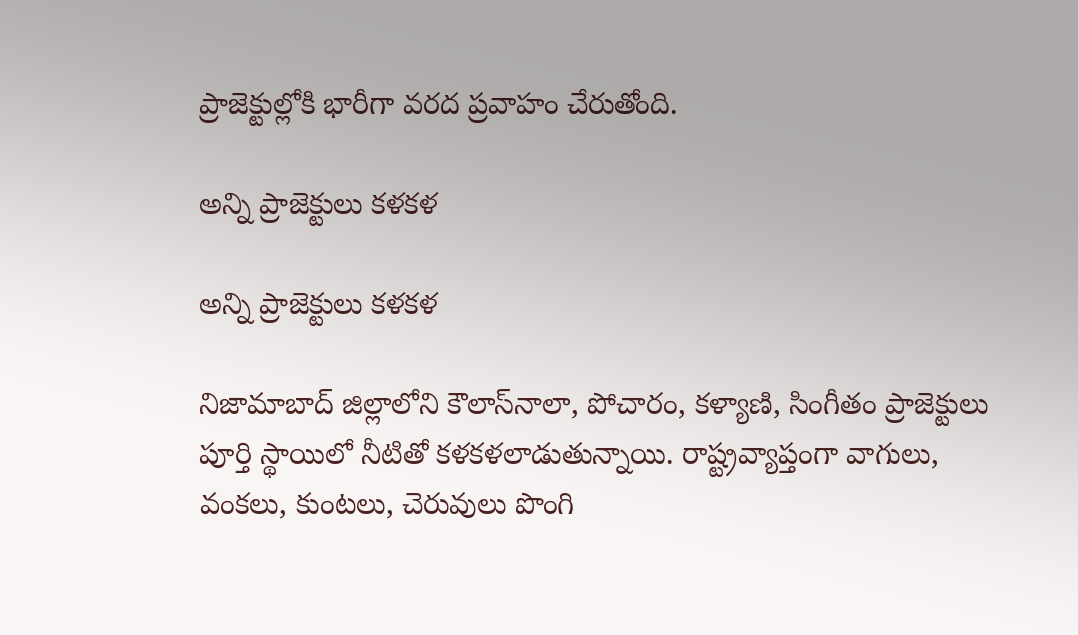ప్రాజెక్టుల్లోకి భారీగా వరద ప్రవాహం చేరుతోంది.

అన్ని ప్రాజెక్టులు కళకళ

అన్ని ప్రాజెక్టులు కళకళ

నిజామాబాద్‌ జిల్లాలోని కౌలాస్‌నాలా, పోచారం, కళ్యాణి, సింగీతం ప్రాజెక్టులు పూర్తి స్థాయిలో నీటితో కళకళలాడుతున్నాయి. రాష్ట్రవ్యాప్తంగా వాగులు, వంకలు, కుంటలు, చెరువులు పొంగి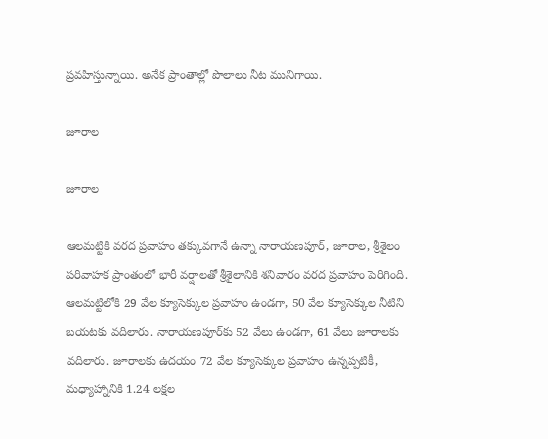ప్రవహిస్తున్నాయి. అనేక ప్రాంతాల్లో పొలాలు నీట మునిగాయి.

జూరాల

జూరాల

ఆలమట్టికి వరద ప్రవాహం తక్కువగానే ఉన్నా నారాయణపూర్‌, జూరాల, శ్రీశైలం పరివాహక ప్రాంతంలో భారీ వర్షాలతో శ్రీశైలానికి శనివారం వరద ప్రవాహం పెరిగింది. ఆలమట్టిలోకి 29 వేల క్యూసెక్కుల ప్రవాహం ఉండగా, 50 వేల క్యూసెక్కుల నీటిని బయటకు వదిలారు. నారాయణపూర్‌కు 52 వేలు ఉండగా, 61 వేలు జూరాలకు వదిలారు. జూరాలకు ఉదయం 72 వేల క్యూసెక్కుల ప్రవాహం ఉన్నప్పటికీ, మధ్యాహ్నానికి 1.24 లక్షల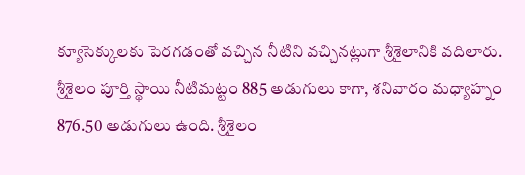క్యూసెక్కులకు పెరగడంతో వచ్చిన నీటిని వచ్చినట్లుగా శ్రీశైలానికి వదిలారు. శ్రీశైలం పూర్తి స్థాయి నీటిమట్టం 885 అడుగులు కాగా, శనివారం మధ్యాహ్నం 876.50 అడుగులు ఉంది. శ్రీశైలం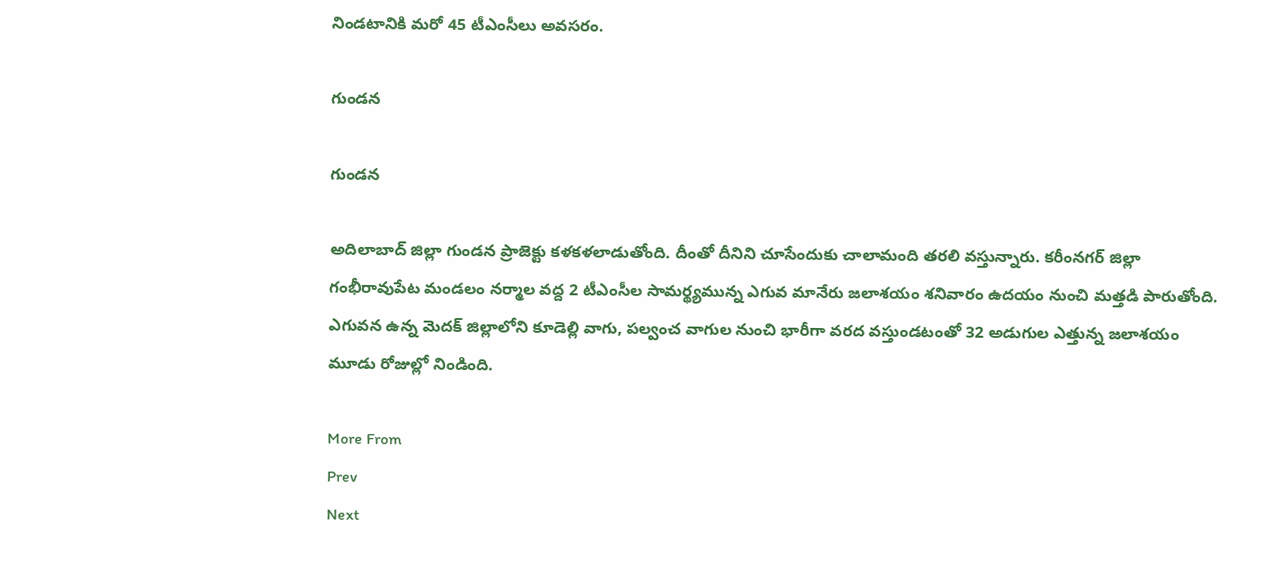నిండటానికి మరో 45 టీఎంసీలు అవసరం.

గుండన

గుండన

అదిలాబాద్ జిల్లా గుండన ప్రాజెక్టు కళకళలాడుతోంది. దీంతో దీనిని చూసేందుకు చాలామంది తరలి వస్తున్నారు. కరీంనగర్‌ జిల్లా గంభీరావుపేట మండలం నర్మాల వద్ద 2 టీఎంసీల సామర్థ్యమున్న ఎగువ మానేరు జలాశయం శనివారం ఉదయం నుంచి మత్తడి పారుతోంది. ఎగువన ఉన్న మెదక్‌ జిల్లాలోని కూడెల్లి వాగు, పల్వంచ వాగుల నుంచి భారీగా వరద వస్తుండటంతో 32 అడుగుల ఎత్తున్న జలాశయం మూడు రోజుల్లో నిండింది.

More From
Prev
Next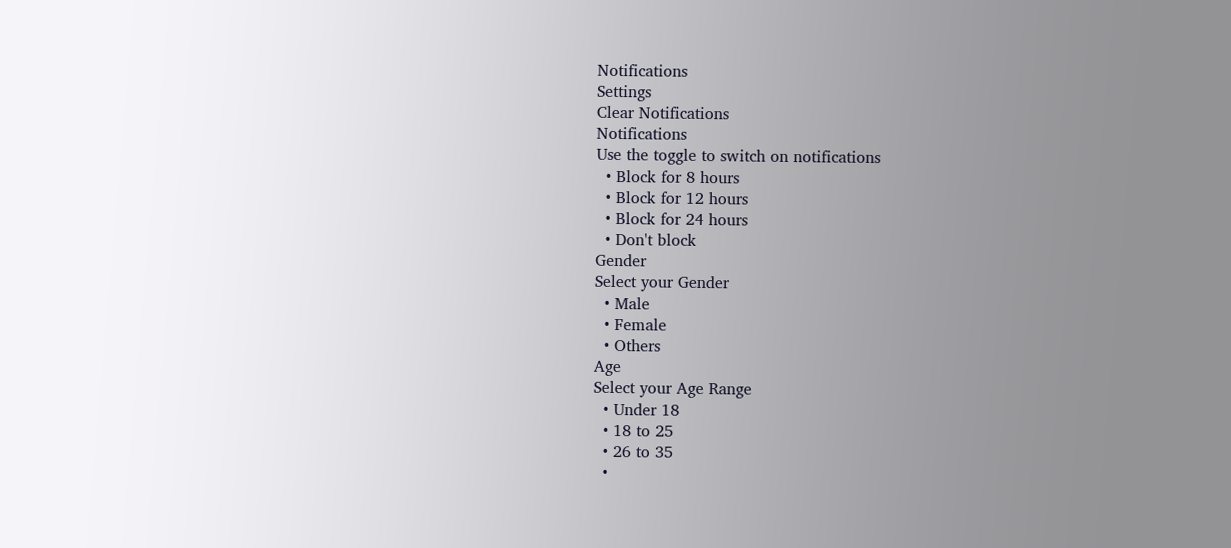Notifications
Settings
Clear Notifications
Notifications
Use the toggle to switch on notifications
  • Block for 8 hours
  • Block for 12 hours
  • Block for 24 hours
  • Don't block
Gender
Select your Gender
  • Male
  • Female
  • Others
Age
Select your Age Range
  • Under 18
  • 18 to 25
  • 26 to 35
  •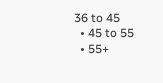36 to 45
  • 45 to 55
  • 55+